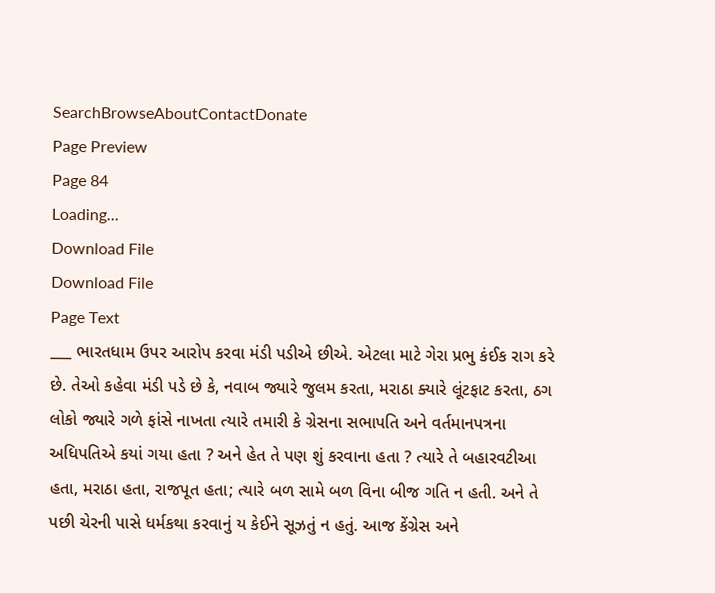SearchBrowseAboutContactDonate
Page Preview
Page 84
Loading...
Download File
Download File
Page Text
___ ભારતધામ ઉપર આરોપ કરવા મંડી પડીએ છીએ. એટલા માટે ગેરા પ્રભુ કંઈક રાગ કરે છે. તેઓ કહેવા મંડી પડે છે કે, નવાબ જ્યારે જુલમ કરતા, મરાઠા ક્યારે લૂંટફાટ કરતા, ઠગ લોકો જ્યારે ગળે ફાંસે નાખતા ત્યારે તમારી કે ગ્રેસના સભાપતિ અને વર્તમાનપત્રના અધિપતિએ કયાં ગયા હતા ? અને હેત તે પણ શું કરવાના હતા ? ત્યારે તે બહારવટીઆ હતા, મરાઠા હતા, રાજપૂત હતા; ત્યારે બળ સામે બળ વિના બીજ ગતિ ન હતી. અને તે પછી ચેરની પાસે ધર્મકથા કરવાનું ય કેઈને સૂઝતું ન હતું. આજ કેંગ્રેસ અને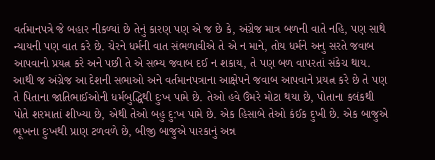વર્તમાનપત્રે જે બહાર નીકળ્યાં છે તેનું કારણ પણ એ જ છે કે, અંગ્રેજ માત્ર બળની વાતે નહિ, પણ સાથે ન્યાયની પણ વાત કરે છે. ચેરને ધર્મની વાત સંભળાવીએ તે એ ન માને, તોય ધર્મને અનુ સરતે જવાબ આપવાનો પ્રયત્ન કરે અને પછી તે એ સભ્ય જવાબ દઈ ન શકાય, તે પણ બળ વાપરતાં સંકેચ થાય. આથી જ અંગ્રેજ આ દેશની સભાઓ અને વર્તમાનપત્રાના આક્ષેપને જવાબ આપવાને પ્રયત્ન કરે છે તે પણ તે પિતાના જાતિભાઈઓની ધર્મબુદ્ધિથી દુઃખ પામે છે. તેઓ હવે ઉંમરે મોટા થયા છે, પોતાના કલંકથી પોતે શરમાતાં શીખ્યા છે, એથી તેઓ બહુ દુ:ખ પામે છે. એક હિસાબે તેઓ કંઈક દુખી છે. એક બાજુએ ભૂખના દુઃખથી પ્રાણ ટળવળે છે, બીજી બાજુએ પારકાનું અન્ન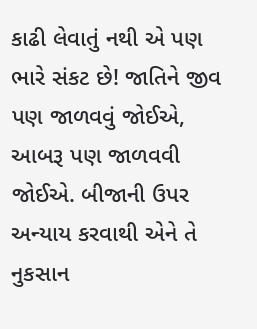કાઢી લેવાતું નથી એ પણ ભારે સંકટ છે! જાતિને જીવ પણ જાળવવું જોઈએ, આબરૂ પણ જાળવવી જોઈએ. બીજાની ઉપર અન્યાય કરવાથી એને તે નુકસાન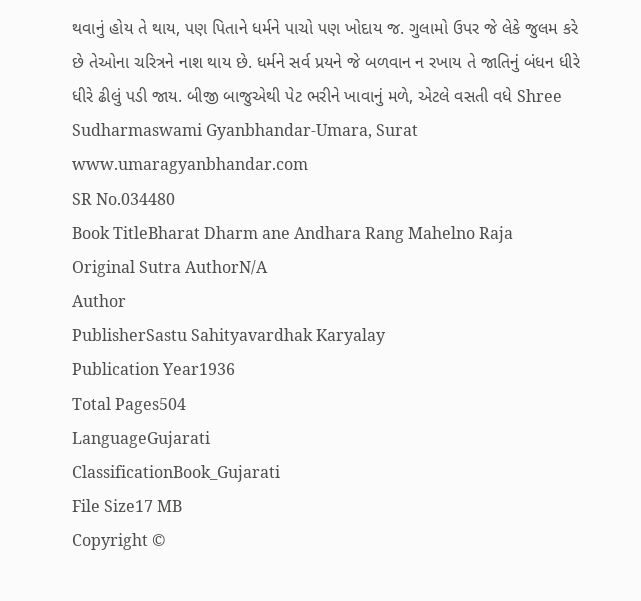થવાનું હોય તે થાય, પણ પિતાને ધર્મને પાચો પણ ખોદાય જ. ગુલામો ઉપર જે લેકે જુલમ કરે છે તેઓના ચરિત્રને નાશ થાય છે. ધર્મને સર્વ પ્રયને જે બળવાન ન રખાય તે જાતિનું બંધન ધીરે ધીરે ઢીલું પડી જાય. બીજી બાજુએથી પેટ ભરીને ખાવાનું મળે, એટલે વસતી વધે Shree Sudharmaswami Gyanbhandar-Umara, Surat www.umaragyanbhandar.com
SR No.034480
Book TitleBharat Dharm ane Andhara Rang Mahelno Raja
Original Sutra AuthorN/A
Author
PublisherSastu Sahityavardhak Karyalay
Publication Year1936
Total Pages504
LanguageGujarati
ClassificationBook_Gujarati
File Size17 MB
Copyright ©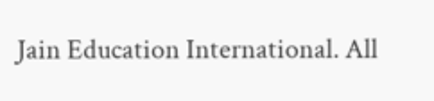Jain Education International. All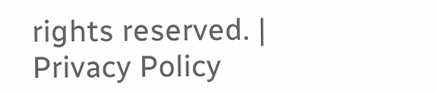rights reserved. | Privacy Policy